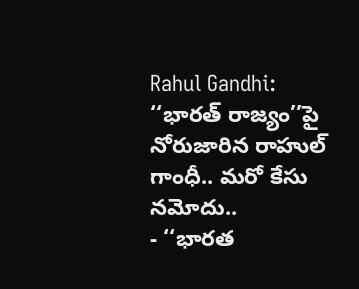Rahul Gandhi: ‘‘భారత్ రాజ్యం’’పై నోరుజారిన రాహుల్ గాంధీ.. మరో కేసు నమోదు..
- ‘‘భారత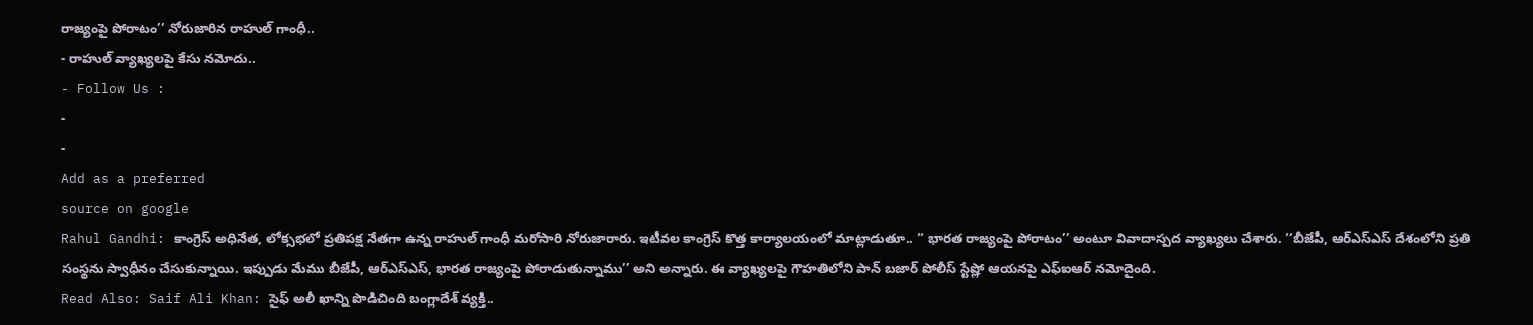రాజ్యంపై పోరాటం’’ నోరుజారిన రాహుల్ గాంధీ..
- రాహుల్ వ్యాఖ్యలపై కేసు నమోదు..
- Follow Us :
-
-
Add as a preferred
source on google
Rahul Gandhi: కాంగ్రెస్ అధినేత, లోక్సభలో ప్రతిపక్ష నేతగా ఉన్న రాహుల్ గాంధీ మరోసారి నోరుజారారు. ఇటీవల కాంగ్రెస్ కొత్త కార్యాలయంలో మాట్లాడుతూ.. ‘‘ భారత రాజ్యంపై పోరాటం’’ అంటూ వివాదాస్పద వ్యాఖ్యలు చేశారు. ‘‘బీజేపీ, ఆర్ఎస్ఎస్ దేశంలోని ప్రతి సంస్థను స్వాధీనం చేసుకున్నాయి. ఇప్పుడు మేము బీజేపీ, ఆర్ఎస్ఎస్, భారత రాజ్యంపై పోరాడుతున్నాము’’ అని అన్నారు. ఈ వ్యాఖ్యలపై గౌహతిలోని పాన్ బజార్ పోలీస్ స్టేష్లో ఆయనపై ఎఫ్ఐఆర్ నమోదైంది.
Read Also: Saif Ali Khan: సైఫ్ అలీ ఖాన్ని పొడిచింది బంగ్లాదేశ్ వ్యక్తి..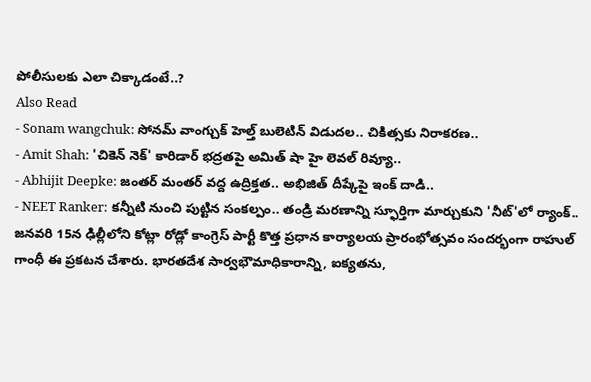పోలీసులకు ఎలా చిక్కాడంటే..?
Also Read
- Sonam wangchuk: సోనమ్ వాంగ్చుక్ హెల్త్ బులెటిన్ విడుదల.. చికిత్సకు నిరాకరణ..
- Amit Shah: 'చికెన్ నెక్' కారిడార్ భద్రతపై అమిత్ షా హై లెవల్ రివ్యూ..
- Abhijit Deepke: జంతర్ మంతర్ వద్ద ఉద్రిక్తత.. అభిజిత్ దీప్కేపై ఇంక్ దాడి..
- NEET Ranker: కన్నీటి నుంచి పుట్టిన సంకల్పం.. తండ్రి మరణాన్ని స్ఫూర్తిగా మార్చుకుని 'నీట్'లో ర్యాంక్..
జనవరి 15న ఢిల్లీలోని కోట్లా రోడ్లో కాంగ్రెస్ పార్టీ కొత్త ప్రధాన కార్యాలయ ప్రారంభోత్సవం సందర్భంగా రాహుల్ గాంధీ ఈ ప్రకటన చేశారు. భారతదేశ సార్వభౌమాధికారాన్ని, ఐక్యతను,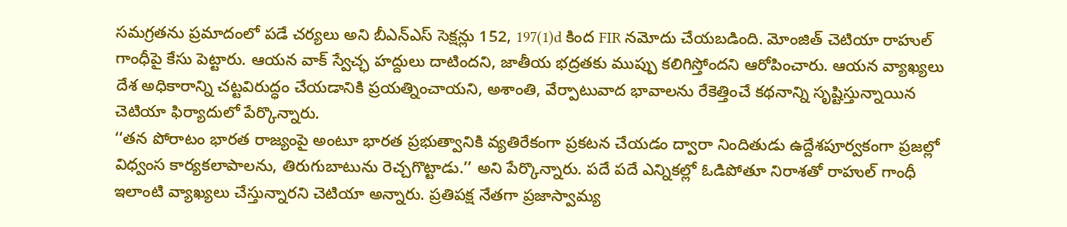సమగ్రతను ప్రమాదంలో పడే చర్యలు అని బీఎన్ఎస్ సెక్షన్లు 152, 197(1)d కింద FIR నమోదు చేయబడింది. మోంజిత్ చెటియా రాహుల్ గాంధీపై కేసు పెట్టారు. ఆయన వాక్ స్వేచ్ఛ హద్దులు దాటిందని, జాతీయ భద్రతకు ముప్పు కలిగిస్తోందని ఆరోపించారు. ఆయన వ్యాఖ్యలు దేశ అధికారాన్ని చట్టవిరుద్ధం చేయడానికి ప్రయత్నించాయని, అశాంతి, వేర్పాటువాద భావాలను రేకెత్తించే కథనాన్ని సృష్టిస్తున్నాయిన చెటియా ఫిర్యాదులో పేర్కొన్నారు.
‘‘తన పోరాటం భారత రాజ్యంపై అంటూ భారత ప్రభుత్వానికి వ్యతిరేకంగా ప్రకటన చేయడం ద్వారా నిందితుడు ఉద్దేశపూర్వకంగా ప్రజల్లో విధ్వంస కార్యకలాపాలను, తిరుగుబాటును రెచ్చగొట్టాడు.’’ అని పేర్కొన్నారు. పదే పదే ఎన్నికల్లో ఓడిపోతూ నిరాశతో రాహుల్ గాంధీ ఇలాంటి వ్యాఖ్యలు చేస్తున్నారని చెటియా అన్నారు. ప్రతిపక్ష నేతగా ప్రజాస్వామ్య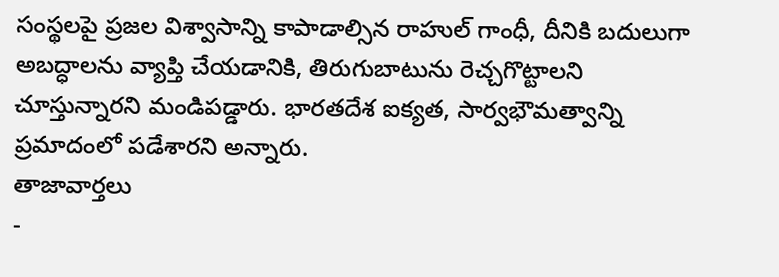సంస్థలపై ప్రజల విశ్వాసాన్ని కాపాడాల్సిన రాహుల్ గాంధీ, దీనికి బదులుగా అబద్ధాలను వ్యాప్తి చేయడానికి, తిరుగుబాటును రెచ్చగొట్టాలని చూస్తున్నారని మండిపడ్డారు. భారతదేశ ఐక్యత, సార్వభౌమత్వాన్ని ప్రమాదంలో పడేశారని అన్నారు.
తాజావార్తలు
-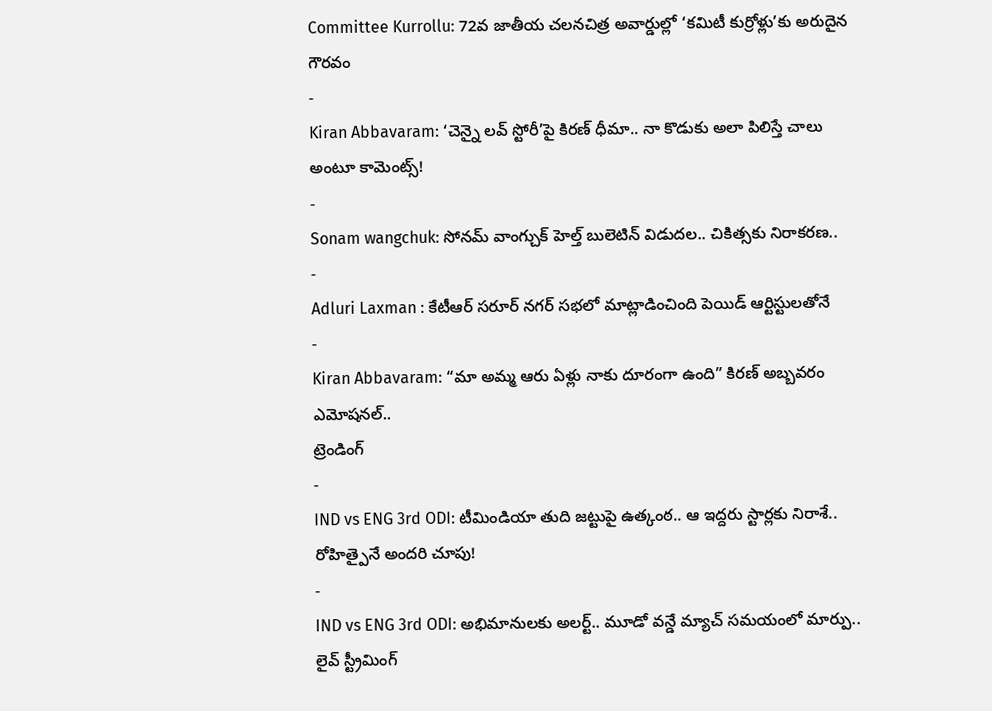Committee Kurrollu: 72వ జాతీయ చలనచిత్ర అవార్డుల్లో ‘కమిటీ కుర్రోళ్లు’కు అరుదైన గౌరవం
-
Kiran Abbavaram: ‘చెన్నై లవ్ స్టోరీ’పై కిరణ్ ధీమా.. నా కొడుకు అలా పిలిస్తే చాలు అంటూ కామెంట్స్!
-
Sonam wangchuk: సోనమ్ వాంగ్చుక్ హెల్త్ బులెటిన్ విడుదల.. చికిత్సకు నిరాకరణ..
-
Adluri Laxman : కేటీఆర్ సరూర్ నగర్ సభలో మాట్లాడించింది పెయిడ్ ఆర్టిస్టులతోనే
-
Kiran Abbavaram: “మా అమ్మ ఆరు ఏళ్లు నాకు దూరంగా ఉంది” కిరణ్ అబ్బవరం ఎమోషనల్..
ట్రెండింగ్
-
IND vs ENG 3rd ODI: టీమిండియా తుది జట్టుపై ఉత్కంఠ.. ఆ ఇద్దరు స్టార్లకు నిరాశే.. రోహిత్పైనే అందరి చూపు!
-
IND vs ENG 3rd ODI: అభిమానులకు అలర్ట్.. మూడో వన్డే మ్యాచ్ సమయంలో మార్పు.. లైవ్ స్ట్రీమింగ్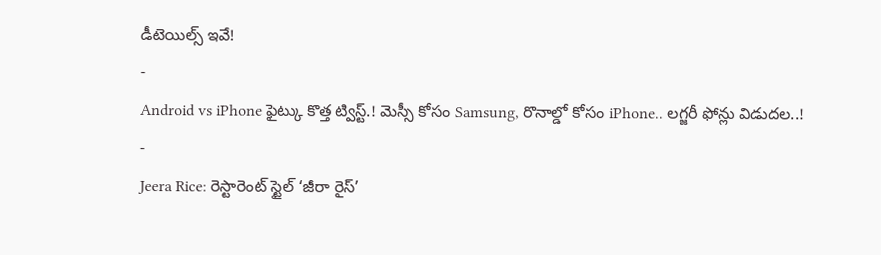డీటెయిల్స్ ఇవే!
-
Android vs iPhone ఫైట్కు కొత్త ట్విస్ట్.! మెస్సీ కోసం Samsung, రొనాల్డో కోసం iPhone.. లగ్జరీ ఫోన్లు విడుదల..!
-
Jeera Rice: రెస్టారెంట్ స్టైల్ ‘జీరా రైస్’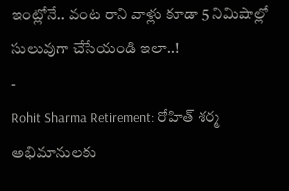ఇంట్లోనే.. వంట రాని వాళ్లు కూడా 5 నిమిషాల్లో సులువుగా చేసేయండి ఇలా..!
-
Rohit Sharma Retirement: రోహిత్ శర్మ అభిమానులకు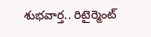శుభవార్త.. రిటైర్మెంట్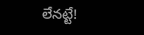లేనట్టే!